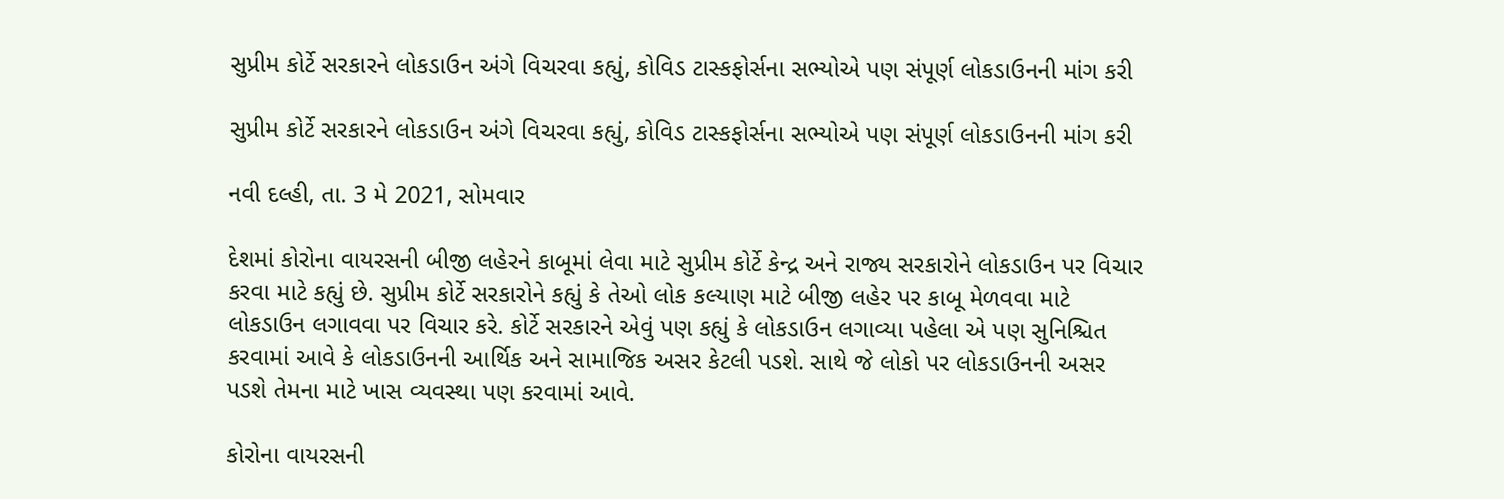સુપ્રીમ કોર્ટે સરકારને લોકડાઉન અંગે વિચરવા કહ્યું, કોવિડ ટાસ્કફોર્સના સભ્યોએ પણ સંપૂર્ણ લોકડાઉનની માંગ કરી

સુપ્રીમ કોર્ટે સરકારને લોકડાઉન અંગે વિચરવા કહ્યું, કોવિડ ટાસ્કફોર્સના સભ્યોએ પણ સંપૂર્ણ લોકડાઉનની માંગ કરી

નવી દલ્હી, તા. 3 મે 2021, સોમવાર

દેશમાં કોરોના વાયરસની બીજી લહેરને કાબૂમાં લેવા માટે સુપ્રીમ કોર્ટે કેન્દ્ર અને રાજ્ય સરકારોને લોકડાઉન પર વિચાર કરવા માટે કહ્યું છે. સુપ્રીમ કોર્ટે સરકારોને કહ્યું કે તેઓ લોક કલ્યાણ માટે બીજી લહેર પર કાબૂ મેળવવા માટે લોકડાઉન લગાવવા પર વિચાર કરે. કોર્ટે સરકારને એવું પણ કહ્યું કે લોકડાઉન લગાવ્યા પહેલા એ પણ સુનિશ્ચિત કરવામાં આવે કે લોકડાઉનની આર્થિક અને સામાજિક અસર કેટલી પડશે. સાથે જે લોકો પર લોકડાઉનની અસર પડશે તેમના માટે ખાસ વ્યવસ્થા પણ કરવામાં આવે.

કોરોના વાયરસની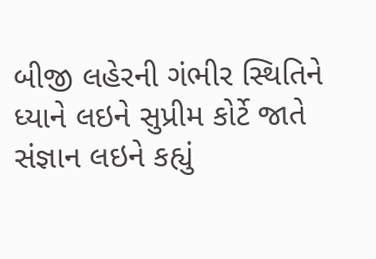બીજી લહેરની ગંભીર સ્થિતિને ધ્યાને લઇને સુપ્રીમ કોર્ટે જાતે સંજ્ઞાન લઇને કહ્યું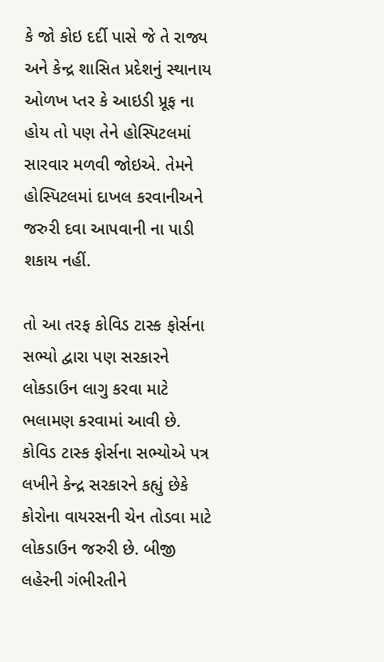કે જો કોઇ દર્દી પાસે જે તે રાજ્ય અને કેન્દ્ર શાસિત પ્રદેશનું સ્થાનાય ઓળખ પ્તર કે આઇડી પ્રૂફ ના હોય તો પણ તેને હોસ્પિટલમાં સારવાર મળવી જોઇએ. તેમને હોસ્પિટલમાં દાખલ કરવાનીઅને જરુરી દવા આપવાની ના પાડી શકાય નહીં.

તો આ તરફ કોવિડ ટાસ્ક ફોર્સના સભ્યો દ્વારા પણ સરકારને લોકડાઉન લાગુ કરવા માટે ભલામણ કરવામાં આવી છે. કોવિડ ટાસ્ક ફોર્સના સભ્યોએ પત્ર લખીને કેન્દ્ર સરકારને કહ્યું છેકે કોરોના વાયરસની ચેન તોડવા માટે લોકડાઉન જરુરી છે. બીજી લહેરની ગંભીરતીને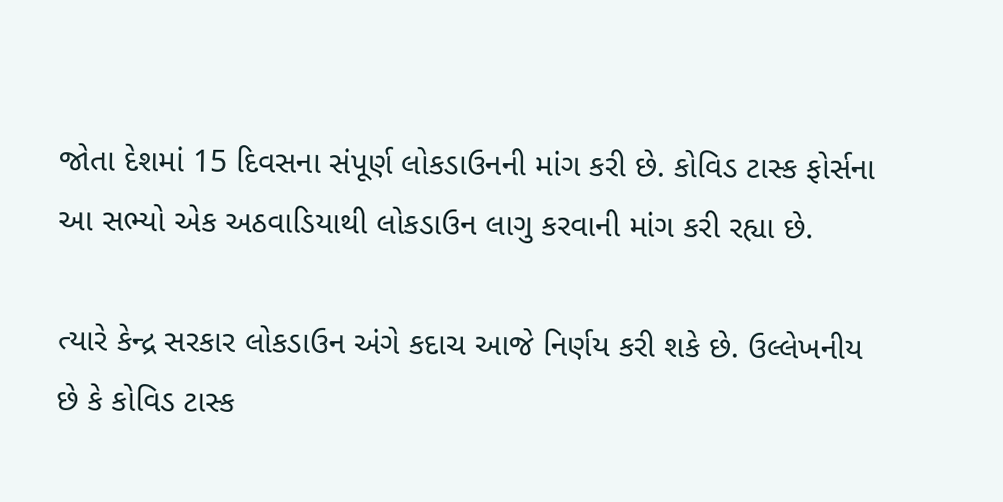જોતા દેશમાં 15 દિવસના સંપૂર્ણ લોકડાઉનની માંગ કરી છે. કોવિડ ટાસ્ક ફોર્સના આ સભ્યો એક અઠવાડિયાથી લોકડાઉન લાગુ કરવાની માંગ કરી રહ્યા છે.

ત્યારે કેન્દ્ર સરકાર લોકડાઉન અંગે કદાચ આજે નિર્ણય કરી શકે છે. ઉલ્લેખનીય છે કે કોવિડ ટાસ્ક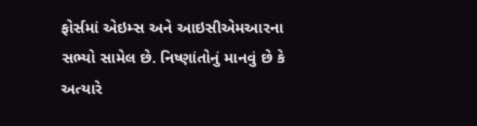ફોર્સમાં એઇમ્સ અને આઇસીએમઆરના સભ્યો સામેલ છે. નિષ્ણાંતોનું માનવું છે કે અત્યારે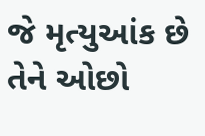જે મૃત્યુઆંક છે તેને ઓછો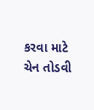કરવા માટે ચેન તોડવી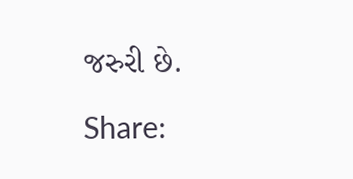જરુરી છે.

Share: